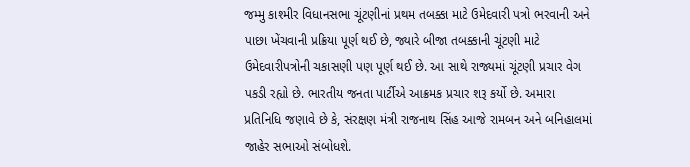જમ્મુ કાશ્મીર વિધાનસભા ચૂંટણીનાં પ્રથમ તબક્કા માટે ઉમેદવારી પત્રો ભરવાની અને પાછા ખેંચવાની પ્રક્રિયા પૂર્ણ થઈ છે, જ્યારે બીજા તબક્કાની ચૂંટણી માટે ઉમેદવારીપત્રોની ચકાસણી પણ પૂર્ણ થઈ છે. આ સાથે રાજ્યમાં ચૂંટણી પ્રચાર વેગ પકડી રહ્યો છે. ભારતીય જનતા પાર્ટીએ આક્રમક પ્રચાર શરૂ કર્યો છે. અમારા પ્રતિનિધિ જણાવે છે કે, સંરક્ષણ મંત્રી રાજનાથ સિંહ આજે રામબન અને બનિહાલમાં જાહેર સભાઓ સંબોધશે.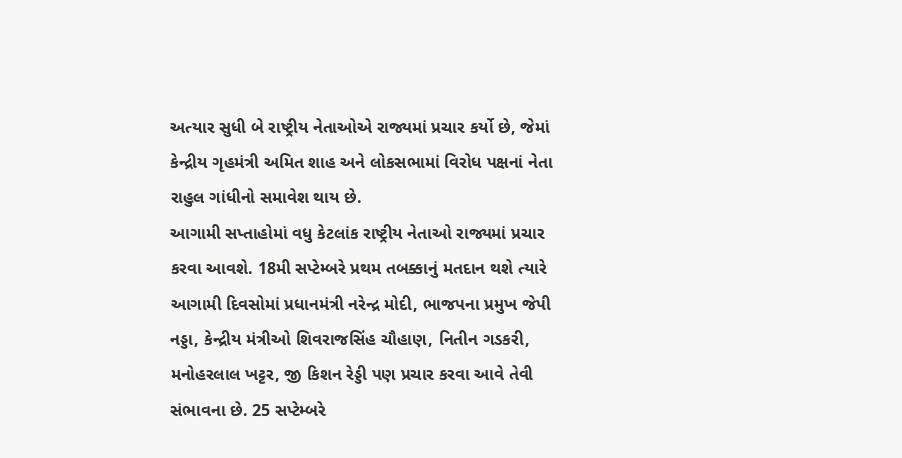અત્યાર સુધી બે રાષ્ટ્રીય નેતાઓએ રાજ્યમાં પ્રચાર કર્યો છે, જેમાં કેન્દ્રીય ગૃહમંત્રી અમિત શાહ અને લોકસભામાં વિરોધ પક્ષનાં નેતા રાહુલ ગાંધીનો સમાવેશ થાય છે.
આગામી સપ્તાહોમાં વધુ કેટલાંક રાષ્ટ્રીય નેતાઓ રાજ્યમાં પ્રચાર કરવા આવશે. 18મી સપ્ટેમ્બરે પ્રથમ તબક્કાનું મતદાન થશે ત્યારે આગામી દિવસોમાં પ્રધાનમંત્રી નરેન્દ્ર મોદી, ભાજપના પ્રમુખ જેપી નડ્ડા, કેન્દ્રીય મંત્રીઓ શિવરાજસિંહ ચૌહાણ, નિતીન ગડકરી, મનોહરલાલ ખટ્ટર, જી કિશન રેડ્ડી પણ પ્રચાર કરવા આવે તેવી સંભાવના છે. 25 સપ્ટેમ્બરે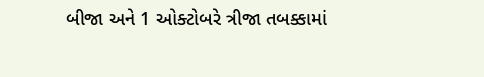બીજા અને 1 ઓક્ટોબરે ત્રીજા તબક્કામાં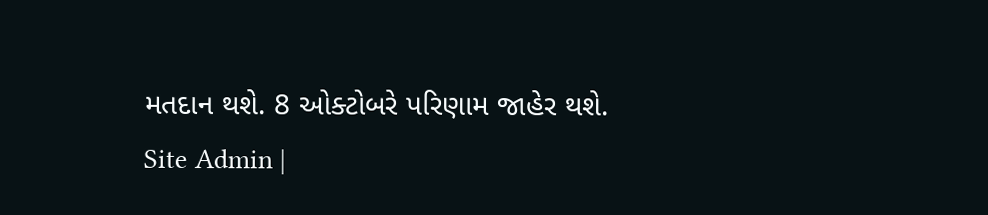મતદાન થશે. 8 ઓક્ટોબરે પરિણામ જાહેર થશે.
Site Admin |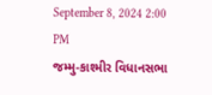September 8, 2024 2:00 PM
જમ્મુ-કાશ્મીર વિધાનસભા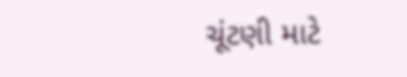ચૂંટણી માટે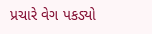પ્રચારે વેગ પકડ્યો